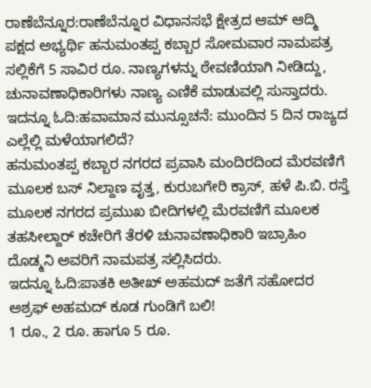ರಾಣೆಬೆನ್ನೂರ:ರಾಣೆಬೆನ್ನೂರ ವಿಧಾನಸಭೆ ಕ್ಷೇತ್ರದ ಆಮ್ ಆದ್ಮಿ ಪಕ್ಷದ ಅಭ್ಯರ್ಥಿ ಹನುಮಂತಪ್ಪ ಕಬ್ಬಾರ ಸೋಮವಾರ ನಾಮಪತ್ರ ಸಲ್ಲಿಕೆಗೆ 5 ಸಾವಿರ ರೂ. ನಾಣ್ಯಗಳನ್ನು ಠೇವಣಿಯಾಗಿ ನೀಡಿದ್ದು, ಚುನಾವಣಾಧಿಕಾರಿಗಳು ನಾಣ್ಯ ಎಣಿಕೆ ಮಾಡುವಲ್ಲಿ ಸುಸ್ತಾದರು.
ಇದನ್ನೂ ಓದಿ:ಹವಾಮಾನ ಮುನ್ಸೂಚನೆ: ಮುಂದಿನ 5 ದಿನ ರಾಜ್ಯದ ಎಲ್ಲೆಲ್ಲಿ ಮಳೆಯಾಗಲಿದೆ?
ಹನುಮಂತಪ್ಪ ಕಬ್ಬಾರ ನಗರದ ಪ್ರವಾಸಿ ಮಂದಿರದಿಂದ ಮೆರವಣಿಗೆ ಮೂಲಕ ಬಸ್ ನಿಲ್ದಾಣ ವೃತ್ತ, ಕುರುಬಗೇರಿ ಕ್ರಾಸ್, ಹಳೆ ಪಿ.ಬಿ. ರಸ್ತೆ ಮೂಲಕ ನಗರದ ಪ್ರಮುಖ ಬೀದಿಗಳಲ್ಲಿ ಮೆರವಣಿಗೆ ಮೂಲಕ ತಹಸೀಲ್ದಾರ್ ಕಚೇರಿಗೆ ತೆರಳಿ ಚುನಾವಣಾಧಿಕಾರಿ ಇಬ್ರಾಹಿಂ ದೊಡ್ಮನಿ ಅವರಿಗೆ ನಾಮಪತ್ರ ಸಲ್ಲಿಸಿದರು.
ಇದನ್ನೂ ಓದಿ:ಪಾತಕಿ ಅತೀಖ್ ಅಹಮದ್ ಜತೆಗೆ ಸಹೋದರ ಅಶ್ರಫ್ ಅಹಮದ್ ಕೂಡ ಗುಂಡಿಗೆ ಬಲಿ!
1 ರೂ., 2 ರೂ. ಹಾಗೂ 5 ರೂ.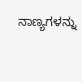ನಾಣ್ಯಗಳನ್ನು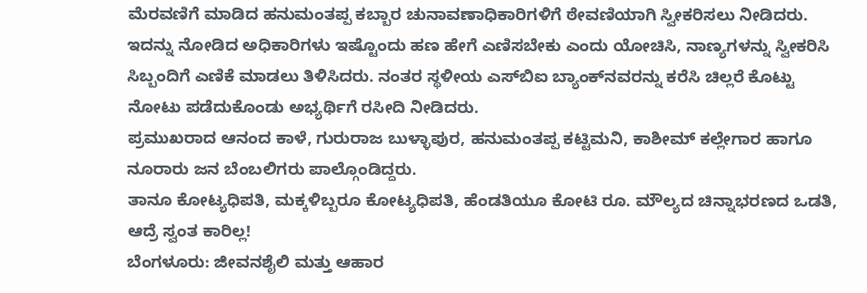ಮೆರವಣಿಗೆ ಮಾಡಿದ ಹನುಮಂತಪ್ಪ ಕಬ್ಬಾರ ಚುನಾವಣಾಧಿಕಾರಿಗಳಿಗೆ ಠೇವಣಿಯಾಗಿ ಸ್ವೀಕರಿಸಲು ನೀಡಿದರು. ಇದನ್ನು ನೋಡಿದ ಅಧಿಕಾರಿಗಳು ಇಷ್ಟೊಂದು ಹಣ ಹೇಗೆ ಎಣಿಸಬೇಕು ಎಂದು ಯೋಚಿಸಿ, ನಾಣ್ಯಗಳನ್ನು ಸ್ವೀಕರಿಸಿ ಸಿಬ್ಬಂದಿಗೆ ಎಣಿಕೆ ಮಾಡಲು ತಿಳಿಸಿದರು. ನಂತರ ಸ್ಥಳೀಯ ಎಸ್‌ಬಿಐ ಬ್ಯಾಂಕ್‌ನವರನ್ನು ಕರೆಸಿ ಚಿಲ್ಲರೆ ಕೊಟ್ಟು ನೋಟು ಪಡೆದುಕೊಂಡು ಅಭ್ಯರ್ಥಿಗೆ ರಸೀದಿ ನೀಡಿದರು.
ಪ್ರಮುಖರಾದ ಆನಂದ ಕಾಳೆ, ಗುರುರಾಜ ಬುಳ್ಳಾಪುರ, ಹನುಮಂತಪ್ಪ ಕಟ್ಟಿಮನಿ, ಕಾಶೀಮ್ ಕಲ್ಲೇಗಾರ ಹಾಗೂ ನೂರಾರು ಜನ ಬೆಂಬಲಿಗರು ಪಾಲ್ಗೊಂಡಿದ್ದರು.
ತಾನೂ ಕೋಟ್ಯಧಿಪತಿ, ಮಕ್ಕಳಿಬ್ಬರೂ ಕೋಟ್ಯಧಿಪತಿ, ಹೆಂಡತಿಯೂ ಕೋಟಿ ರೂ. ಮೌಲ್ಯದ ಚಿನ್ನಾಭರಣದ ಒಡತಿ, ಆದ್ರೆ ಸ್ವಂತ ಕಾರಿಲ್ಲ!
ಬೆಂಗಳೂರು: ಜೀವನಶೈಲಿ ಮತ್ತು ಆಹಾರ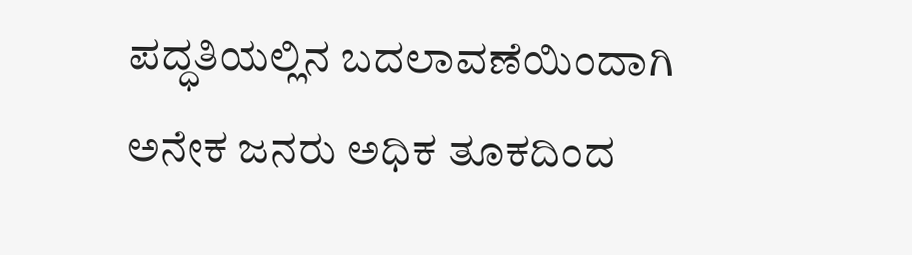ಪದ್ಧತಿಯಲ್ಲಿನ ಬದಲಾವಣೆಯಿಂದಾಗಿ ಅನೇಕ ಜನರು ಅಧಿಕ ತೂಕದಿಂದ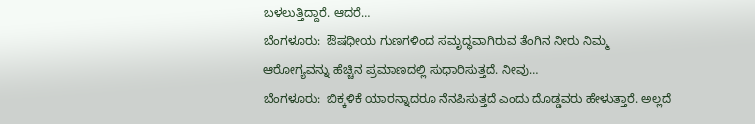ಬಳಲುತ್ತಿದ್ದಾರೆ. ಆದರೆ…
ಬೆಂಗಳೂರು:  ಔಷಧೀಯ ಗುಣಗಳಿಂದ ಸಮೃದ್ಧವಾಗಿರುವ ತೆಂಗಿನ ನೀರು ನಿಮ್ಮ  ಆರೋಗ್ಯವನ್ನು ಹೆಚ್ಚಿನ ಪ್ರಮಾಣದಲ್ಲಿ ಸುಧಾರಿಸುತ್ತದೆ. ನೀವು…
ಬೆಂಗಳೂರು:  ಬಿಕ್ಕಳಿಕೆ ಯಾರನ್ನಾದರೂ ನೆನಪಿಸುತ್ತದೆ ಎಂದು ದೊಡ್ಡವರು ಹೇಳುತ್ತಾರೆ. ಅಲ್ಲದೆ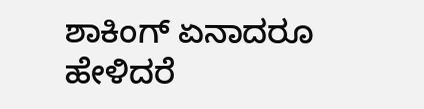ಶಾಕಿಂಗ್ ಏನಾದರೂ ಹೇಳಿದರೆ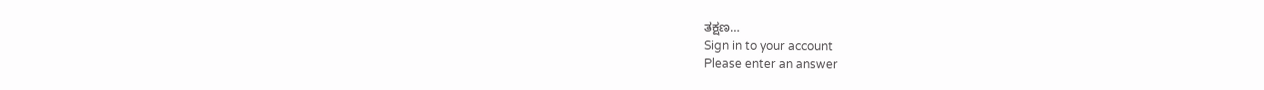ತಕ್ಷಣ…
Sign in to your account
Please enter an answer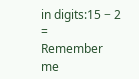in digits:15 − 2 =
Remember me